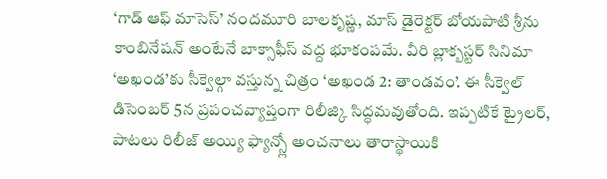‘గాడ్ ఆఫ్ మాసెస్’ నందమూరి బాలకృష్ణ, మాస్ డైరెక్టర్ బోయపాటి శ్రీను కాంబినేషన్ అంటేనే బాక్సాఫీస్ వద్ద భూకంపమే. వీరి బ్లాక్బస్టర్ సినిమా ‘అఖండ’కు సీక్వెల్గా వస్తున్న చిత్రం ‘అఖండ 2: తాండవం’. ఈ సీక్వెల్ డిసెంబర్ 5న ప్రపంచవ్యాప్తంగా రిలీజ్కి సిద్ధమవుతోంది. ఇప్పటికే ట్రైలర్, పాటలు రిలీజ్ అయ్యి ఫ్యాన్స్లో అంచనాలు తారాస్థాయికి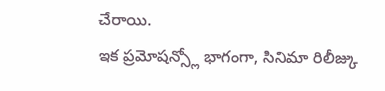చేరాయి.
ఇక ప్రమోషన్స్లో భాగంగా, సినిమా రిలీజ్కు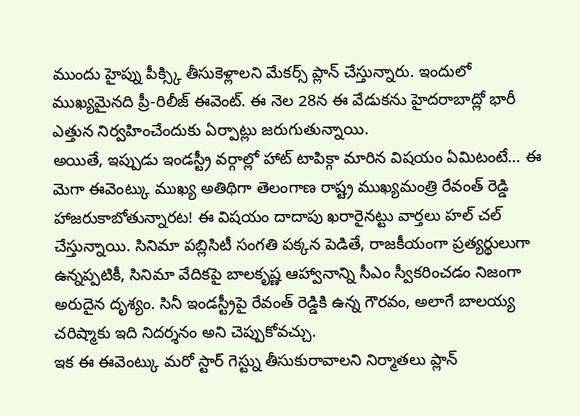ముందు హైప్ను పీక్స్కి తీసుకెళ్లాలని మేకర్స్ ప్లాన్ చేస్తున్నారు. ఇందులో ముఖ్యమైనది ప్రీ-రిలీజ్ ఈవెంట్. ఈ నెల 28న ఈ వేడుకను హైదరాబాద్లో భారీ ఎత్తున నిర్వహించేందుకు ఏర్పాట్లు జరుగుతున్నాయి.
అయితే, ఇప్పుడు ఇండస్ట్రీ వర్గాల్లో హాట్ టాపిక్గా మారిన విషయం ఏమిటంటే… ఈ మెగా ఈవెంట్కు ముఖ్య అతిథిగా తెలంగాణ రాష్ట్ర ముఖ్యమంత్రి రేవంత్ రెడ్డి హాజరుకాబోతున్నారట! ఈ విషయం దాదాపు ఖరారైనట్టు వార్తలు హల్ చల్ చేస్తున్నాయి. సినిమా పబ్లిసిటీ సంగతి పక్కన పెడితే, రాజకీయంగా ప్రత్యర్థులుగా ఉన్నప్పటికీ, సినిమా వేదికపై బాలకృష్ణ ఆహ్వానాన్ని సీఎం స్వీకరించడం నిజంగా అరుదైన దృశ్యం. సినీ ఇండస్ట్రీపై రేవంత్ రెడ్డికి ఉన్న గౌరవం, అలాగే బాలయ్య చరిష్మాకు ఇది నిదర్శనం అని చెప్పుకోవచ్చు.
ఇక ఈ ఈవెంట్కు మరో స్టార్ గెస్ట్ను తీసుకురావాలని నిర్మాతలు ప్లాన్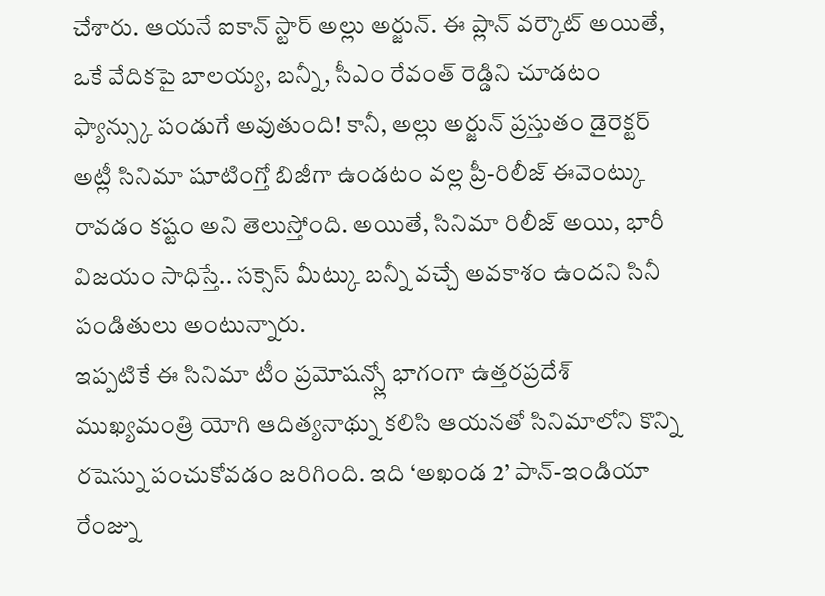చేశారు. ఆయనే ఐకాన్ స్టార్ అల్లు అర్జున్. ఈ ప్లాన్ వర్కౌట్ అయితే, ఒకే వేదికపై బాలయ్య, బన్నీ, సీఎం రేవంత్ రెడ్డిని చూడటం ఫ్యాన్స్కు పండుగే అవుతుంది! కానీ, అల్లు అర్జున్ ప్రస్తుతం డైరెక్టర్ అట్లీ సినిమా షూటింగ్తో బిజీగా ఉండటం వల్ల ప్రీ-రిలీజ్ ఈవెంట్కు రావడం కష్టం అని తెలుస్తోంది. అయితే, సినిమా రిలీజ్ అయి, భారీ విజయం సాధిస్తే.. సక్సెస్ మీట్కు బన్నీ వచ్చే అవకాశం ఉందని సినీ పండితులు అంటున్నారు.
ఇప్పటికే ఈ సినిమా టీం ప్రమోషన్స్లో భాగంగా ఉత్తరప్రదేశ్ ముఖ్యమంత్రి యోగి ఆదిత్యనాథ్ను కలిసి ఆయనతో సినిమాలోని కొన్ని రషెస్ను పంచుకోవడం జరిగింది. ఇది ‘అఖండ 2’ పాన్-ఇండియా రేంజ్ను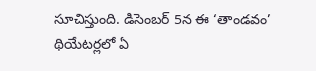సూచిస్తుంది. డిసెంబర్ 5న ఈ ‘తాండవం’ థియేటర్లలో ఏ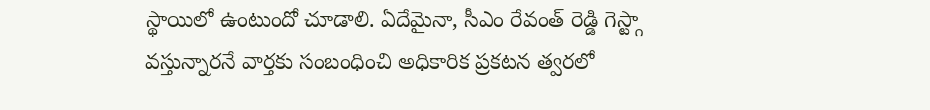స్థాయిలో ఉంటుందో చూడాలి. ఏదేమైనా, సీఎం రేవంత్ రెడ్డి గెస్ట్గా వస్తున్నారనే వార్తకు సంబంధించి అధికారిక ప్రకటన త్వరలో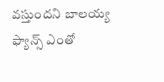వస్తుందని బాలయ్య ఫ్యాన్స్ ఎంతో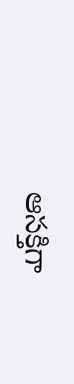ఆసక్తిగా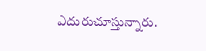ఎదురుచూస్తున్నారు.